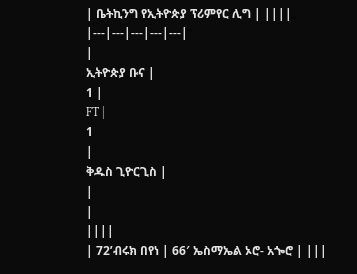| ቤትኪንግ የኢትዮጵያ ፕሪምየር ሊግ | ||||
|---|---|---|---|---|
|
ኢትዮጵያ ቡና |
1 |
FT |
1
|
ቅዱስ ጊዮርጊስ |
|
|
||||
| 72’ብሩክ በየነ | 66′ ኤስማኤል ኦሮ- አጐሮ | |||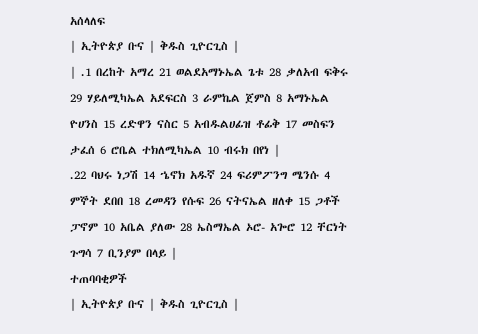አሰላለፍ
| ኢትዮጵያ ቡና | ቅዱስ ጊዮርጊስ |
| .1 በረከት አማረ 21 ወልደአማኑኤል ጌቱ 28 ቃለአብ ፍቅሩ 29 ሃይለሚካኤል አደፍርስ 3 ራምኬል ጀምስ 8 አማኑኤል ዮሀንስ 15 ረድዋን ናስር 5 አብዱልሀፊዝ ቶፊቅ 17 መስፍን ታፈሰ 6 ሮቤል ተክለሚካኤል 10 ብሩክ በየነ |
.22 ባህሩ ነጋሽ 14 ኄኖክ አዱኛ 24 ፍሪምፖንግ ሜንሱ 4 ምኞት ደበበ 18 ረመዳን የሱፍ 26 ናትናኤል ዘለቀ 15 ጋቶች ፓኖም 10 አቤል ያለው 28 ኤስማኤል ኦሮ- አጐሮ 12 ቸርነት ጉግሳ 7 ቢንያም በላይ |
ተጠባባቂዎች
| ኢትዮጵያ ቡና | ቅዱስ ጊዮርጊስ |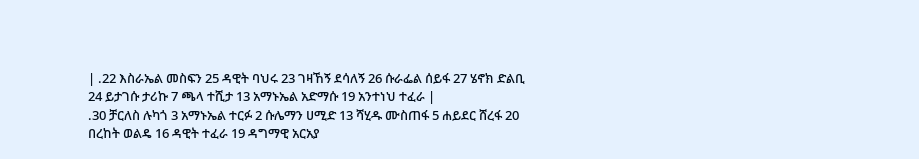| .22 እስራኤል መስፍን 25 ዳዊት ባህሩ 23 ገዛኸኝ ደሳለኝ 26 ሱራፌል ሰይፋ 27 ሄኖክ ድልቢ 24 ይታገሱ ታሪኩ 7 ጫላ ተሺታ 13 አማኑኤል አድማሱ 19 አንተነህ ተፈራ |
.30 ቻርለስ ሉካጎ 3 አማኑኤል ተርፉ 2 ሱሌማን ሀሚድ 13 ሻሂዱ ሙስጠፋ 5 ሐይደር ሸረፋ 20 በረከት ወልዴ 16 ዳዊት ተፈራ 19 ዳግማዊ አርአያ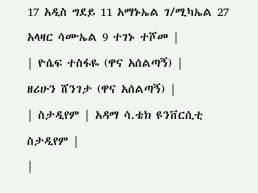17 አዲስ ግደይ 11 አማኑኤል ገ/ሚካኤል 27 አላዛር ሳሙኤል 9 ተገኑ ተሾመ |
| ዮሴፍ ተስፋዬ (ዋና አሰልጣኝ) |
ዘሪሁን ሸንገታ (ዋና አሰልጣኝ) |
| ስታዲየም | አዳማ ሳ.ቴክ ዩንቨርሲቲ ስታዲየም |
|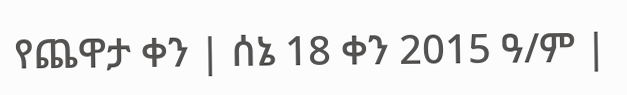የጨዋታ ቀን | ሰኔ 18 ቀን 2015 ዓ/ም |